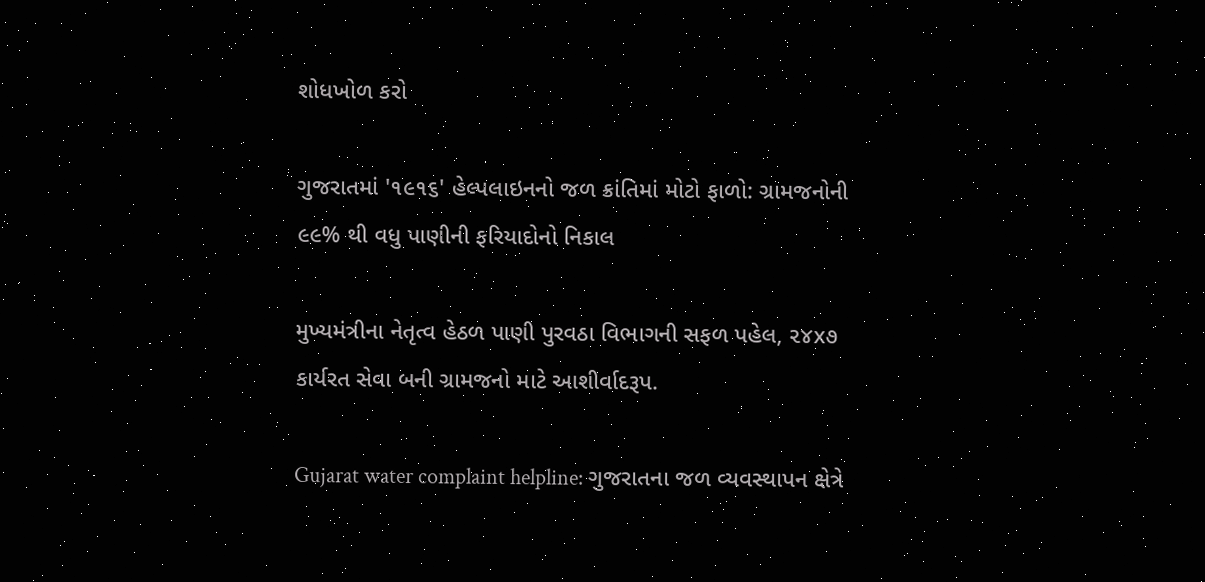શોધખોળ કરો

ગુજરાતમાં '૧૯૧૬' હેલ્પલાઇનનો જળ ક્રાંતિમાં મોટો ફાળો: ગ્રામજનોની ૯૯% થી વધુ પાણીની ફરિયાદોનો નિકાલ

મુખ્યમંત્રીના નેતૃત્વ હેઠળ પાણી પુરવઠા વિભાગની સફળ પહેલ, ૨૪x૭ કાર્યરત સેવા બની ગ્રામજનો માટે આશીર્વાદરૂપ.

Gujarat water complaint helpline: ગુજરાતના જળ વ્યવસ્થાપન ક્ષેત્રે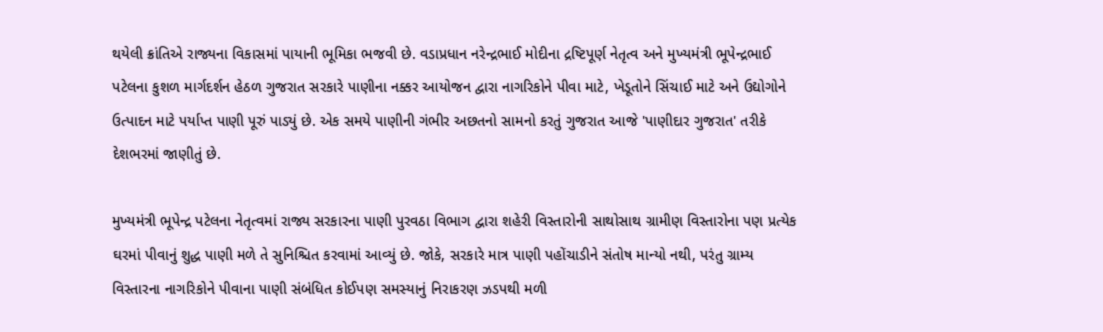થયેલી ક્રાંતિએ રાજ્યના વિકાસમાં પાયાની ભૂમિકા ભજવી છે. વડાપ્રધાન નરેન્દ્રભાઈ મોદીના દ્રષ્ટિપૂર્ણ નેતૃત્વ અને મુખ્યમંત્રી ભૂપેન્દ્રભાઈ પટેલના કુશળ માર્ગદર્શન હેઠળ ગુજરાત સરકારે પાણીના નક્કર આયોજન દ્વારા નાગરિકોને પીવા માટે, ખેડૂતોને સિંચાઈ માટે અને ઉદ્યોગોને ઉત્પાદન માટે પર્યાપ્ત પાણી પૂરું પાડ્યું છે. એક સમયે પાણીની ગંભીર અછતનો સામનો કરતું ગુજરાત આજે 'પાણીદાર ગુજરાત' તરીકે દેશભરમાં જાણીતું છે.

મુખ્યમંત્રી ભૂપેન્દ્ર પટેલના નેતૃત્વમાં રાજ્ય સરકારના પાણી પુરવઠા વિભાગ દ્વારા શહેરી વિસ્તારોની સાથોસાથ ગ્રામીણ વિસ્તારોના પણ પ્રત્યેક ઘરમાં પીવાનું શુદ્ધ પાણી મળે તે સુનિશ્ચિત કરવામાં આવ્યું છે. જોકે, સરકારે માત્ર પાણી પહોંચાડીને સંતોષ માન્યો નથી, પરંતુ ગ્રામ્ય વિસ્તારના નાગરિકોને પીવાના પાણી સંબંધિત કોઈપણ સમસ્યાનું નિરાકરણ ઝડપથી મળી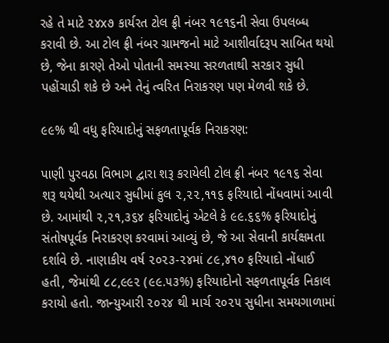રહે તે માટે ૨૪x૭ કાર્યરત ટોલ ફ્રી નંબર ૧૯૧૬ની સેવા ઉપલબ્ધ કરાવી છે. આ ટોલ ફ્રી નંબર ગ્રામજનો માટે આશીર્વાદરૂપ સાબિત થયો છે, જેના કારણે તેઓ પોતાની સમસ્યા સરળતાથી સરકાર સુધી પહોંચાડી શકે છે અને તેનું ત્વરિત નિરાકરણ પણ મેળવી શકે છે.

૯૯% થી વધુ ફરિયાદોનું સફળતાપૂર્વક નિરાકરણ:

પાણી પુરવઠા વિભાગ દ્વારા શરૂ કરાયેલી ટોલ ફ્રી નંબર ૧૯૧૬ સેવા શરૂ થયેથી અત્યાર સુધીમાં કુલ ૨,૨૨,૧૧૬ ફરિયાદો નોંધવામાં આવી છે. આમાંથી ૨,૨૧,૩૬૪ ફરિયાદોનું એટલે કે ૯૯.૬૬% ફરિયાદોનું સંતોષપૂર્વક નિરાકરણ કરવામાં આવ્યું છે, જે આ સેવાની કાર્યક્ષમતા દર્શાવે છે. નાણાકીય વર્ષ ૨૦૨૩-૨૪માં ૮૯,૪૧૦ ફરિયાદો નોંધાઈ હતી, જેમાંથી ૮૮,૯૯૨ (૯૯.૫૩%) ફરિયાદોનો સફળતાપૂર્વક નિકાલ કરાયો હતો. જાન્યુઆરી ૨૦૨૪ થી માર્ચ ૨૦૨૫ સુધીના સમયગાળામાં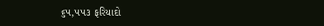૬૫,૫૫૩ ફરિયાદો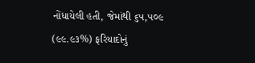નોંધાયેલી હતી, જેમાંથી ૬૫,૫૦૯ (૯૯.૯૩%) ફરિયાદોનું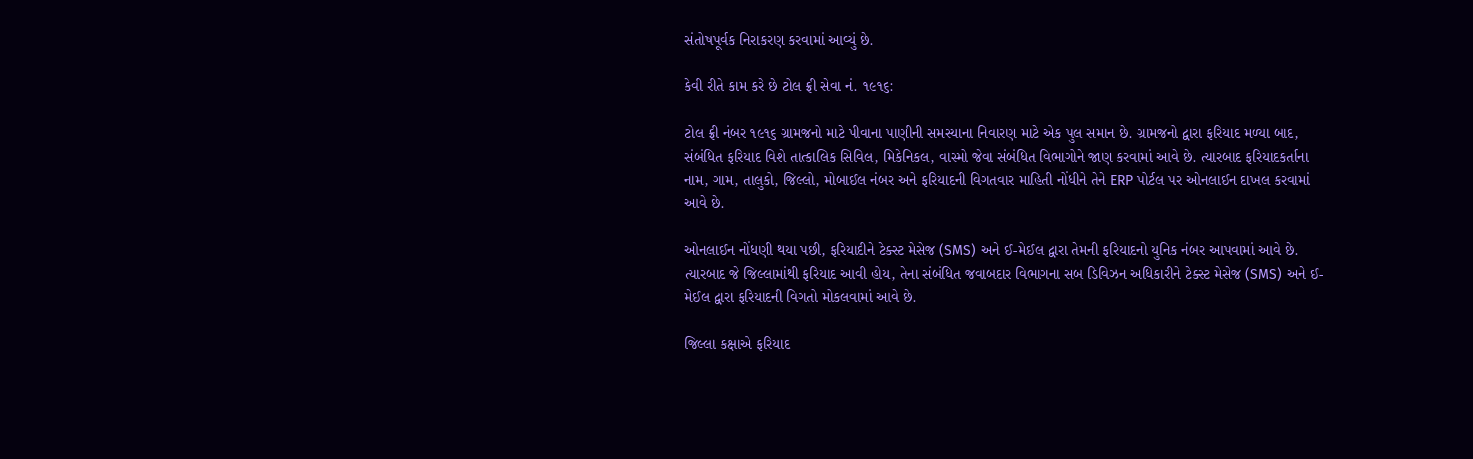સંતોષપૂર્વક નિરાકરણ કરવામાં આવ્યું છે.

કેવી રીતે કામ કરે છે ટોલ ફ્રી સેવા નં. ૧૯૧૬:

ટોલ ફ્રી નંબર ૧૯૧૬ ગ્રામજનો માટે પીવાના પાણીની સમસ્યાના નિવારણ માટે એક પુલ સમાન છે. ગ્રામજનો દ્વારા ફરિયાદ મળ્યા બાદ, સંબંધિત ફરિયાદ વિશે તાત્કાલિક સિવિલ, મિકેનિકલ, વાસ્મો જેવા સંબંધિત વિભાગોને જાણ કરવામાં આવે છે. ત્યારબાદ ફરિયાદકર્તાના નામ, ગામ, તાલુકો, જિલ્લો, મોબાઈલ નંબર અને ફરિયાદની વિગતવાર માહિતી નોંધીને તેને ERP પોર્ટલ પર ઓનલાઈન દાખલ કરવામાં આવે છે.

ઓનલાઈન નોંધણી થયા પછી, ફરિયાદીને ટેક્સ્ટ મેસેજ (SMS) અને ઈ-મેઈલ દ્વારા તેમની ફરિયાદનો યુનિક નંબર આપવામાં આવે છે. ત્યારબાદ જે જિલ્લામાંથી ફરિયાદ આવી હોય, તેના સંબંધિત જવાબદાર વિભાગના સબ ડિવિઝન અધિકારીને ટેક્સ્ટ મેસેજ (SMS) અને ઈ-મેઈલ દ્વારા ફરિયાદની વિગતો મોકલવામાં આવે છે.

જિલ્લા કક્ષાએ ફરિયાદ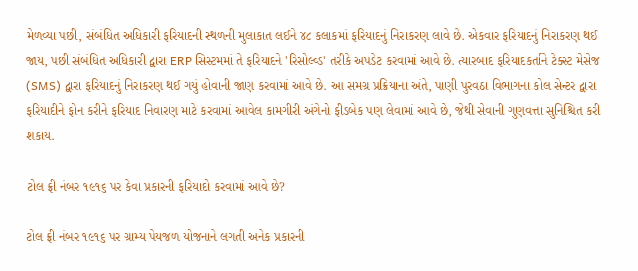મેળવ્યા પછી, સંબંધિત અધિકારી ફરિયાદની સ્થળની મુલાકાત લઈને ૪૮ કલાકમાં ફરિયાદનું નિરાકરણ લાવે છે. એકવાર ફરિયાદનું નિરાકરણ થઈ જાય, પછી સંબંધિત અધિકારી દ્વારા ERP સિસ્ટમમાં તે ફરિયાદને 'રિસોલ્વ્ડ' તરીકે અપડેટ કરવામાં આવે છે. ત્યારબાદ ફરિયાદકર્તાને ટેક્સ્ટ મેસેજ (SMS) દ્વારા ફરિયાદનું નિરાકરણ થઈ ગયું હોવાની જાણ કરવામાં આવે છે. આ સમગ્ર પ્રક્રિયાના અંતે, પાણી પુરવઠા વિભાગના કોલ સેન્ટર દ્વારા ફરિયાદીને ફોન કરીને ફરિયાદ નિવારણ માટે કરવામાં આવેલ કામગીરી અંગેનો ફીડબેક પણ લેવામાં આવે છે, જેથી સેવાની ગુણવત્તા સુનિશ્ચિત કરી શકાય.

ટોલ ફ્રી નંબર ૧૯૧૬ પર કેવા પ્રકારની ફરિયાદો કરવામાં આવે છે?

ટોલ ફ્રી નંબર ૧૯૧૬ પર ગ્રામ્ય પેયજળ યોજનાને લગતી અનેક પ્રકારની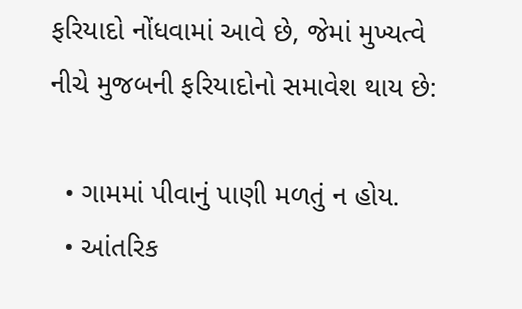ફરિયાદો નોંધવામાં આવે છે, જેમાં મુખ્યત્વે નીચે મુજબની ફરિયાદોનો સમાવેશ થાય છે:

  • ગામમાં પીવાનું પાણી મળતું ન હોય.
  • આંતરિક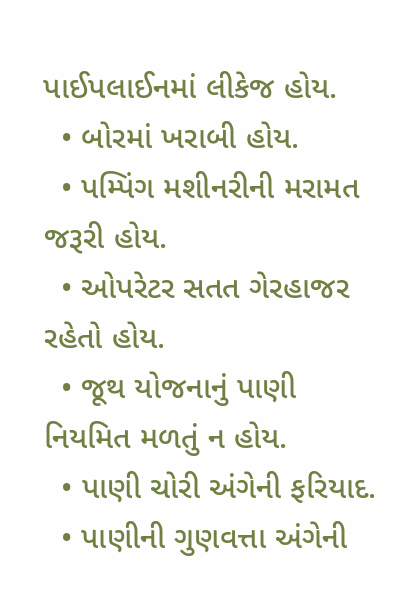પાઈપલાઈનમાં લીકેજ હોય.
  • બોરમાં ખરાબી હોય.
  • પમ્પિંગ મશીનરીની મરામત જરૂરી હોય.
  • ઓપરેટર સતત ગેરહાજર રહેતો હોય.
  • જૂથ યોજનાનું પાણી નિયમિત મળતું ન હોય.
  • પાણી ચોરી અંગેની ફરિયાદ.
  • પાણીની ગુણવત્તા અંગેની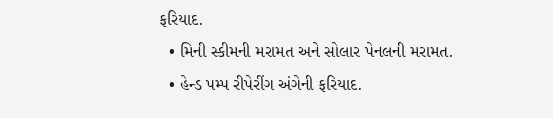ફરિયાદ.
  • મિની સ્કીમની મરામત અને સોલાર પેનલની મરામત.
  • હેન્ડ પમ્પ રીપેરીંગ અંગેની ફરિયાદ.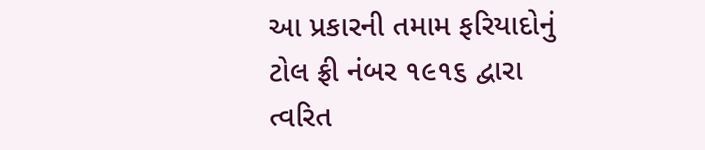આ પ્રકારની તમામ ફરિયાદોનું ટોલ ફ્રી નંબર ૧૯૧૬ દ્વારા ત્વરિત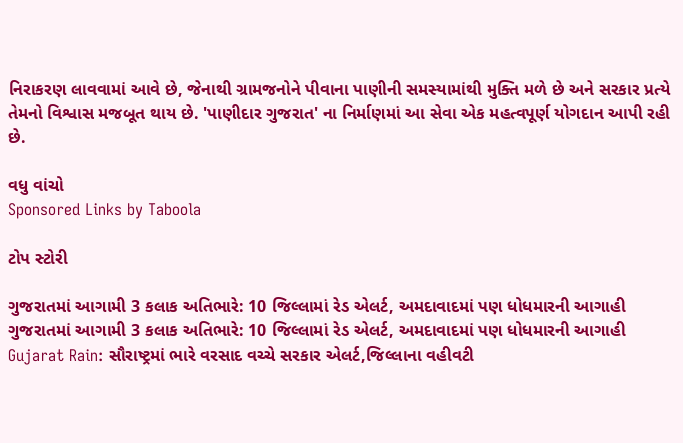નિરાકરણ લાવવામાં આવે છે, જેનાથી ગ્રામજનોને પીવાના પાણીની સમસ્યામાંથી મુક્તિ મળે છે અને સરકાર પ્રત્યે તેમનો વિશ્વાસ મજબૂત થાય છે. 'પાણીદાર ગુજરાત' ના નિર્માણમાં આ સેવા એક મહત્વપૂર્ણ યોગદાન આપી રહી છે.

વધુ વાંચો
Sponsored Links by Taboola

ટોપ સ્ટોરી

ગુજરાતમાં આગામી 3 કલાક અતિભારે: 10 જિલ્લામાં રેડ એલર્ટ, અમદાવાદમાં પણ ધોધમારની આગાહી
ગુજરાતમાં આગામી 3 કલાક અતિભારે: 10 જિલ્લામાં રેડ એલર્ટ, અમદાવાદમાં પણ ધોધમારની આગાહી
Gujarat Rain: સૌરાષ્ટ્રમાં ભારે વરસાદ વચ્ચે સરકાર એલર્ટ,જિલ્લાના વહીવટી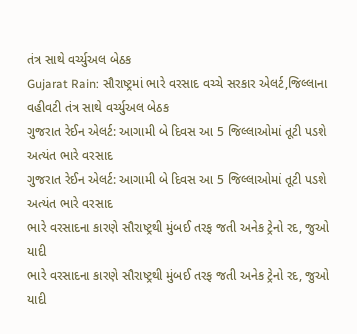તંત્ર સાથે વર્ચ્યુઅલ બેઠક
Gujarat Rain: સૌરાષ્ટ્રમાં ભારે વરસાદ વચ્ચે સરકાર એલર્ટ,જિલ્લાના વહીવટી તંત્ર સાથે વર્ચ્યુઅલ બેઠક
ગુજરાત રેઈન એલર્ટ: આગામી બે દિવસ આ 5 જિલ્લાઓમાં તૂટી પડશે અત્યંત ભારે વરસાદ
ગુજરાત રેઈન એલર્ટ: આગામી બે દિવસ આ 5 જિલ્લાઓમાં તૂટી પડશે અત્યંત ભારે વરસાદ
ભારે વરસાદના કારણે સૌરાષ્ટ્રથી મુંબઈ તરફ જતી અનેક ટ્રેનો રદ, જુઓ યાદી
ભારે વરસાદના કારણે સૌરાષ્ટ્રથી મુંબઈ તરફ જતી અનેક ટ્રેનો રદ, જુઓ યાદી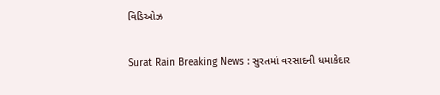વિડિઓઝ

Surat Rain Breaking News : સુરતમાં વરસાદની ધમાકેદાર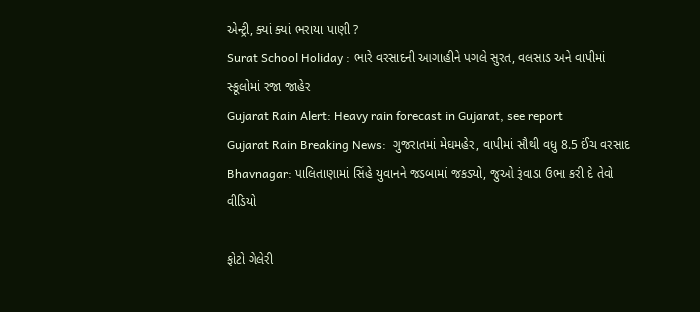એન્ટ્રી, ક્યાં ક્યાં ભરાયા પાણી ?
Surat School Holiday : ભારે વરસાદની આગાહીને પગલે સુરત, વલસાડ અને વાપીમાં સ્કૂલોમાં રજા જાહેર
Gujarat Rain Alert: Heavy rain forecast in Gujarat, see report
Gujarat Rain Breaking News:  ગુજરાતમાં મેઘમહેર, વાપીમાં સૌથી વધુ 8.5 ઈંચ વરસાદ
Bhavnagar: પાલિતાણામાં સિંહે યુવાનને જડબામાં જકડ્યો, જુઓ રૂંવાડા ઉભા કરી દે તેવો વીડિયો

ફોટો ગેલેરી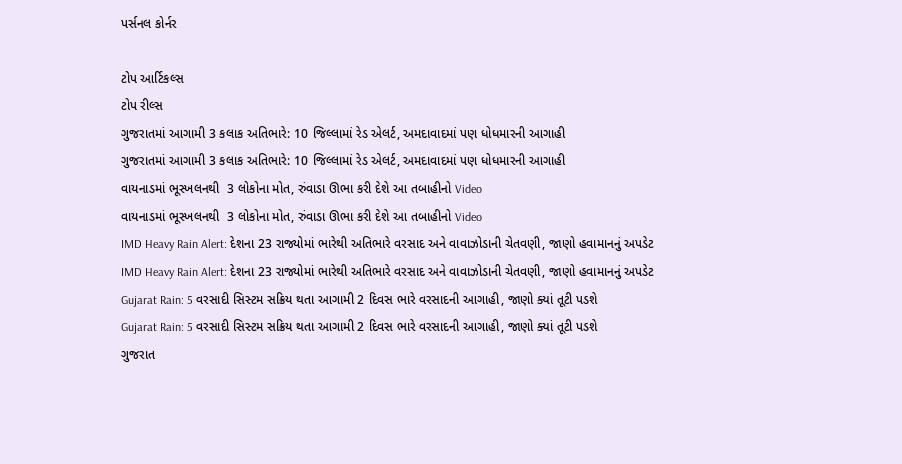પર્સનલ કોર્નર

ટોપ આર્ટિકલ્સ
ટોપ રીલ્સ
ગુજરાતમાં આગામી 3 કલાક અતિભારે: 10 જિલ્લામાં રેડ એલર્ટ, અમદાવાદમાં પણ ધોધમારની આગાહી
ગુજરાતમાં આગામી 3 કલાક અતિભારે: 10 જિલ્લામાં રેડ એલર્ટ, અમદાવાદમાં પણ ધોધમારની આગાહી
વાયનાડમાં ભૂસ્ખલનથી  3 લોકોના મોત, રુંવાડા ઊભા કરી દેશે આ તબાહીનો Video
વાયનાડમાં ભૂસ્ખલનથી  3 લોકોના મોત, રુંવાડા ઊભા કરી દેશે આ તબાહીનો Video
IMD Heavy Rain Alert: દેશના 23 રાજ્યોમાં ભારેથી અતિભારે વરસાદ અને વાવાઝોડાની ચેતવણી, જાણો હવામાનનું અપડેટ
IMD Heavy Rain Alert: દેશના 23 રાજ્યોમાં ભારેથી અતિભારે વરસાદ અને વાવાઝોડાની ચેતવણી, જાણો હવામાનનું અપડેટ
Gujarat Rain: 5 વરસાદી સિસ્ટમ સક્રિય થતા આગામી 2 દિવસ ભારે વરસાદની આગાહી, જાણો ક્યાં તૂટી પડશે
Gujarat Rain: 5 વરસાદી સિસ્ટમ સક્રિય થતા આગામી 2 દિવસ ભારે વરસાદની આગાહી, જાણો ક્યાં તૂટી પડશે
ગુજરાત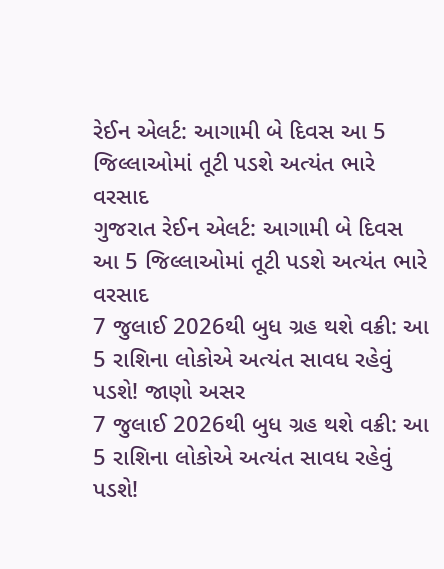રેઈન એલર્ટ: આગામી બે દિવસ આ 5 જિલ્લાઓમાં તૂટી પડશે અત્યંત ભારે વરસાદ
ગુજરાત રેઈન એલર્ટ: આગામી બે દિવસ આ 5 જિલ્લાઓમાં તૂટી પડશે અત્યંત ભારે વરસાદ
7 જુલાઈ 2026થી બુધ ગ્રહ થશે વક્રી: આ 5 રાશિના લોકોએ અત્યંત સાવધ રહેવું પડશે! જાણો અસર
7 જુલાઈ 2026થી બુધ ગ્રહ થશે વક્રી: આ 5 રાશિના લોકોએ અત્યંત સાવધ રહેવું પડશે!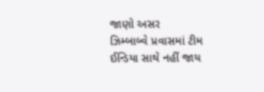જાણો અસર
ઝિમ્બાબ્વે પ્રવાસમાં ટીમ ઈન્ડિયા સાથે નહીં જાય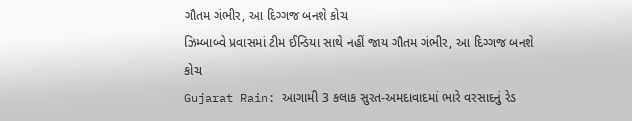ગૌતમ ગંભીર, આ દિગ્ગજ બનશે કોચ
ઝિમ્બાબ્વે પ્રવાસમાં ટીમ ઈન્ડિયા સાથે નહીં જાય ગૌતમ ગંભીર, આ દિગ્ગજ બનશે કોચ
Gujarat Rain: આગામી 3 કલાક સુરત-અમદાવાદમાં ભારે વરસાદનું રેડ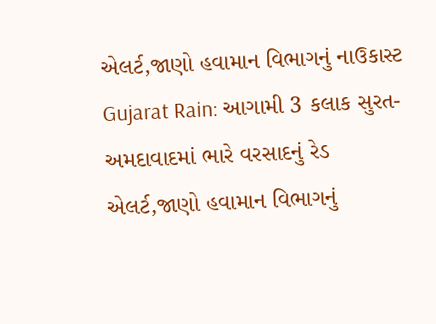એલર્ટ,જાણો હવામાન વિભાગનું નાઉકાસ્ટ
Gujarat Rain: આગામી 3 કલાક સુરત-અમદાવાદમાં ભારે વરસાદનું રેડ એલર્ટ,જાણો હવામાન વિભાગનું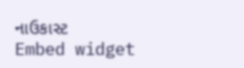નાઉકાસ્ટ
Embed widget